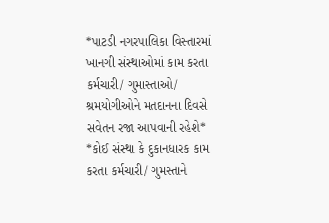*પાટડી નગરપાલિકા વિસ્તારમાં ખાનગી સંસ્થાઓમાં કામ કરતા કર્મચારી/ ગુમાસ્તાઓ/ શ્રમયોગીઓને મતદાનના દિવસે સવેતન રજા આપવાની રહેશે*
*કોઈ સંસ્થા કે દુકાનધારક કામ કરતા કર્મચારી/ ગુમસ્તાને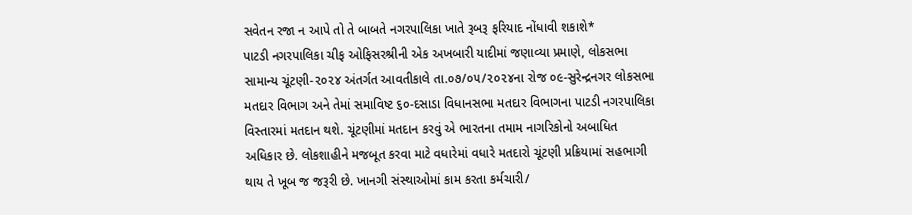સવેતન રજા ન આપે તો તે બાબતે નગરપાલિકા ખાતે રૂબરૂ ફરિયાદ નોંધાવી શકાશે*
પાટડી નગરપાલિકા ચીફ ઓફિસરશ્રીની એક અખબારી યાદીમાં જણાવ્યા પ્રમાણે, લોકસભા સામાન્ય ચૂંટણી-૨૦૨૪ અંતર્ગત આવતીકાલે તા.૦૭/૦૫/૨૦૨૪ના રોજ ૦૯-સુરેન્દ્રનગર લોકસભા મતદાર વિભાગ અને તેમાં સમાવિષ્ટ ૬૦-દસાડા વિધાનસભા મતદાર વિભાગના પાટડી નગરપાલિકા વિસ્તારમાં મતદાન થશે. ચૂંટણીમાં મતદાન કરવું એ ભારતના તમામ નાગરિકોનો અબાધિત અધિકાર છે. લોકશાહીને મજબૂત કરવા માટે વધારેમાં વધારે મતદારો ચૂંટણી પ્રક્રિયામાં સહભાગી થાય તે ખૂબ જ જરૂરી છે. ખાનગી સંસ્થાઓમાં કામ કરતા કર્મચારી/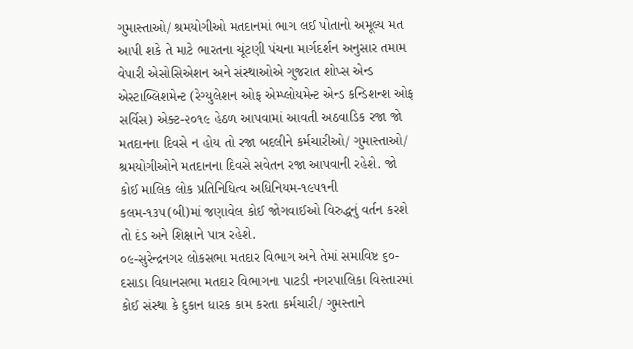ગુમાસ્તાઓ/ શ્રમયોગીઓ મતદાનમાં ભાગ લઈ પોતાનો અમૂલ્ય મત આપી શકે તે માટે ભારતના ચૂંટણી પંચના માર્ગદર્શન અનુસાર તમામ વેપારી એસોસિએશન અને સંસ્થાઓએ ગુજરાત શોપ્સ એન્ડ એસ્ટાબ્લિશમેન્ટ (રેગ્યુલેશન ઓફ એમ્પ્લોયમેન્ટ એન્ડ કન્ડિશન્શ ઓફ સર્વિસ) એક્ટ-૨૦૧૯ હેઠળ આપવામાં આવતી અઠવાડિક રજા જો મતદાનના દિવસે ન હોય તો રજા બદલીને કર્મચારીઓ/ ગુમાસ્તાઓ/ શ્રમયોગીઓને મતદાનના દિવસે સવેતન રજા આપવાની રહેશે. જો કોઈ માલિક લોક પ્રતિનિધિત્વ અધિનિયમ-૧૯૫૧ની કલમ-૧૩૫(બી)માં જણાવેલ કોઈ જોગવાઈઓ વિરુદ્ધનું વર્તન કરશે તો દંડ અને શિક્ષાને પાત્ર રહેશે.
૦૯-સુરેન્દ્રનગર લોકસભા મતદાર વિભાગ અને તેમાં સમાવિષ્ટ ૬૦-દસાડા વિધાનસભા મતદાર વિભાગના પાટડી નગરપાલિકા વિસ્તારમાં કોઈ સંસ્થા કે દુકાન ધારક કામ કરતા કર્મચારી/ ગુમસ્તાને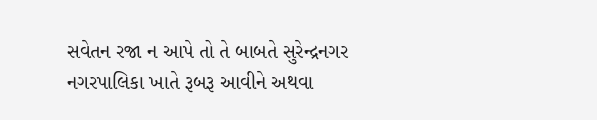સવેતન રજા ન આપે તો તે બાબતે સુરેન્દ્રનગર નગરપાલિકા ખાતે રૂબરૂ આવીને અથવા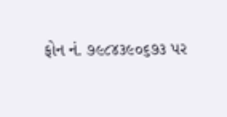ફોન નં. ૭૯૮૪૩૯૦૬૭૩ પર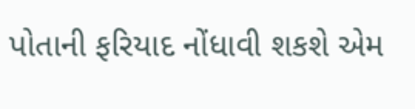પોતાની ફરિયાદ નોંધાવી શકશે એમ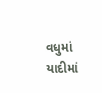વધુમાં યાદીમાં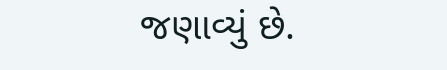જણાવ્યું છે.